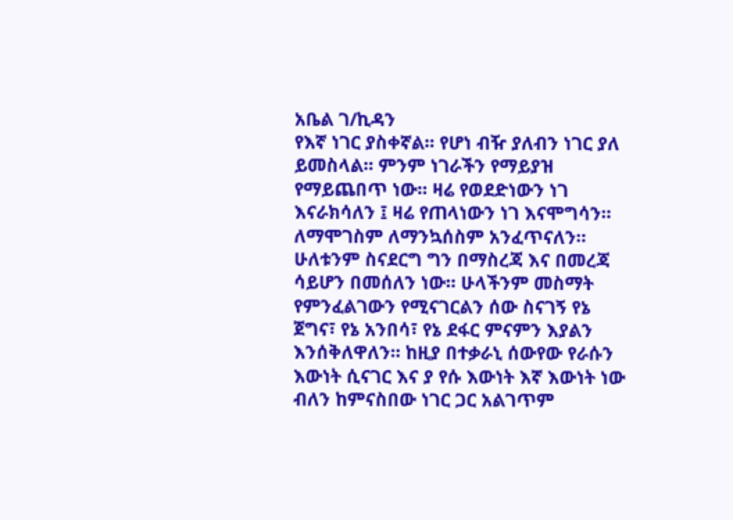አቤል ገ/ኪዳን
የእኛ ነገር ያስቀኛል። የሆነ ብዥ ያለብን ነገር ያለ ይመስላል። ምንም ነገራችን የማይያዝ የማይጨበጥ ነው። ዛሬ የወደድነውን ነገ እናራክሳለን ፤ ዛሬ የጠላነውን ነገ እናሞግሳን። ለማሞገስም ለማንኳሰስም አንፈጥናለን። ሁለቱንም ስናደርግ ግን በማስረጃ እና በመረጃ ሳይሆን በመሰለን ነው። ሁላችንም መስማት የምንፈልገውን የሚናገርልን ሰው ስናገኝ የኔ ጀግና፣ የኔ አንበሳ፣ የኔ ደፋር ምናምን እያልን እንሰቅለዋለን። ከዚያ በተቃራኒ ሰውየው የራሱን እውነት ሲናገር እና ያ የሱ እውነት እኛ እውነት ነው ብለን ከምናስበው ነገር ጋር አልገጥም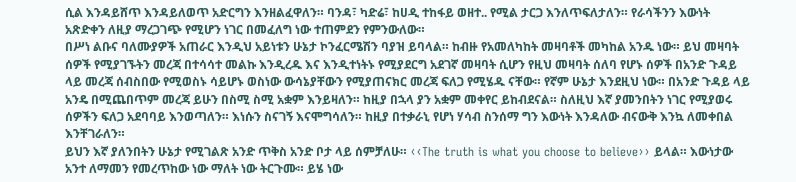ሲል እንዳይሸጥ እንዳይለወጥ አድርግን እንዘልፈዋለን። ባንዳ፣ ካድሬ፣ ከሀዲ ተከፋይ ወዘተ.. የሚል ታርጋ እንለጥፍለታለን። የራሳችንን እውነት አጽድቀን ለዚያ ማረጋገጭ የሚሆን ነገር በመፈለግ ነው ተጠምደን የምንውለው።
በሥነ ልቡና ባለሙያዎች አጠራር እንዲህ አይነቱን ሁኔታ ኮንፈርሜሽን ባያዝ ይባላል። ከብዙ የአመለካከት መዛባቶች መካከል አንዱ ነው። ይህ መዛባት ሰዎች የሚያገኙትን መረጃ በተሳሳተ መልኩ እንዲረዱ እና እንዲተነትኑ የሚያደርግ አደገኛ መዛባት ሲሆን የዚህ መዛባት ሰለባ የሆኑ ሰዎች በአንድ ጉዳይ ላይ መረጃ ሰብስበው የሚወስኑ ሳይሆኑ ወስነው ውሳኔያቸውን የሚያጠናክር መረጃ ፍለጋ የሚሄዱ ናቸው። የኛም ሁኔታ እንደዚህ ነው። በአንድ ጉዳይ ላይ አንዴ በሚጨበጥም መረጃ ይሁን በስሚ ስሚ አቋም እንይዛለን። ከዚያ በኋላ ያን አቋም መቀየር ይከብደናል። ስለዚህ እኛ ያመንበትን ነገር የሚያወሩ ሰዎችን ፍለጋ አደባባይ እንወጣለን። እነሱን ስናገኝ እናሞግሳለን። ከዚያ በተቃራኒ የሆነ ሃሳብ ስንሰማ ግን እውነት እንዳለው ብናውቅ እንኳ ለመቀበል እንቸገራለን።
ይህን እኛ ያለንበትን ሁኔታ የሚገልጽ አንድ ጥቅስ አንድ ቦታ ላይ ሰምቻለሁ። ‹‹The truth is what you choose to believe›› ይላል። እውነታው አንተ ለማመን የመረጥከው ነው ማለት ነው ትርጉሙ። ይሄ ነው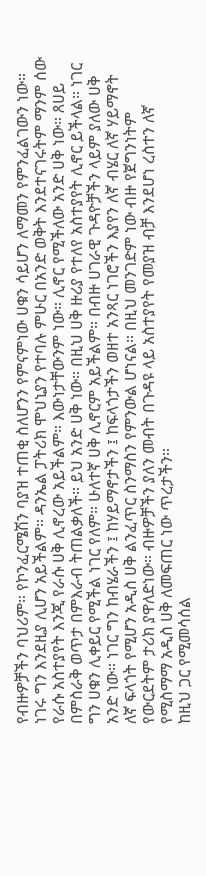የብዙዎቻችን ባህሪም። የኮንፈርሜሽን ባያዝ ተጠቂ ስለሆንን የምናምነው ሀቁን ሳይሆን ለማመን የምንፈልገውን ነው። ነገሩ ግን እንደዚያ ሊሆን አይችልም። ዳንኤል ፓትሪክ ሞህኒያን የተባሉ ምሁር በአንድ ወቅት እንደተናገሩትም ማንም ሰው የራሱ አስተያየት እንጂ የራሱ ሀቅ ሊኖረው አይችልም። እውነታቸውንም ነው። ሊኖር የሚችለው አንድ ሀቅ ነው። ጸሀይ በምስራቅ ወጥታ በምእራብ ትጠልቃለች። ይህ አንድ ሀቅ ነው። በዚህ ሀቅ ዙሪያ የተለየ አስተያየት ሊኖር ይችላል። ነገር ግን ሀቁን ሊቀይር የሚችል ነገር የለም። ሁለተኛ ሀቅ ሊኖርም አይችልም። በብዙ ሀገራዊ ጉዳዮቻችን ላይም ያለው ሀቅ አንድ ነው። ነገር ግን ከብሄራችን ፤ ከሃይማኖታችን ፤ ከፍላጎታችን ወዘተ አንጻር ነገሮችን እያየን ለኛ ብሄር ለኛ ሃይማኖት ለኛ ፍላጎት የሚሆን አዲስ ሀቅ ልንፈጥር ስንማስን የምንውል ሆነናል። በዚህ መንገድም ነው ብዙ የጀግንነትም የውርደትም ታሪክ ያዋለድነው። ብዙዎቻችን ያለን መብት በጉዳዩ ላይ አስተያየት የመያዝ ብቻ እንደሆነ ረስተን ለኛ የሚስማማ አዲስ ሀቅ ለመፍጠር ነው ጥረታችን።
ከዚህ ጋር የሚመሳሰል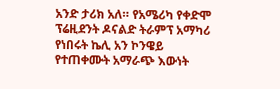አንድ ታሪክ አለ። የአሜሪካ የቀድሞ ፕሬዚደንት ዶናልድ ትራምፕ አማካሪ የነበሩት ኬሊ አን ኮንዌይ የተጠቀሙት አማራጭ እውነት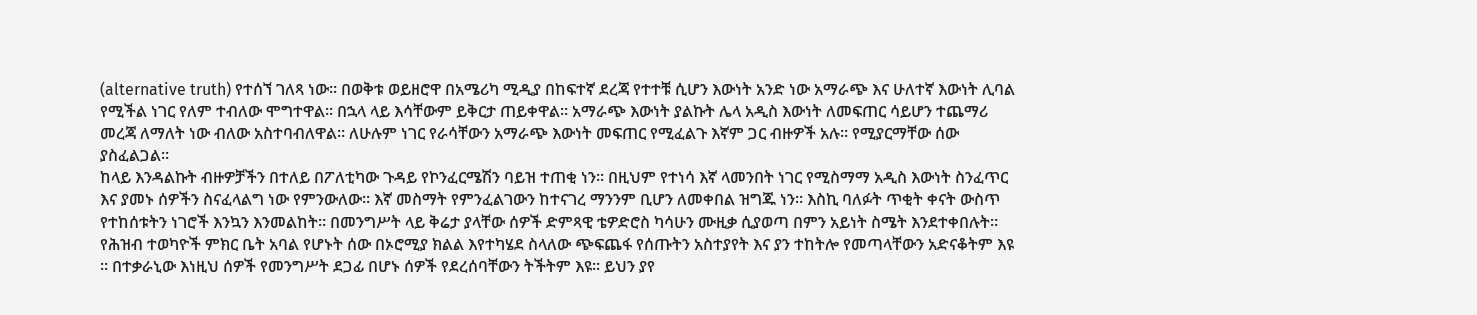(alternative truth) የተሰኘ ገለጻ ነው። በወቅቱ ወይዘሮዋ በአሜሪካ ሚዲያ በከፍተኛ ደረጃ የተተቹ ሲሆን እውነት አንድ ነው አማራጭ እና ሁለተኛ እውነት ሊባል የሚችል ነገር የለም ተብለው ሞግተዋል። በኋላ ላይ እሳቸውም ይቅርታ ጠይቀዋል። አማራጭ እውነት ያልኩት ሌላ አዲስ እውነት ለመፍጠር ሳይሆን ተጨማሪ መረጃ ለማለት ነው ብለው አስተባብለዋል። ለሁሉም ነገር የራሳቸውን አማራጭ እውነት መፍጠር የሚፈልጉ እኛም ጋር ብዙዎች አሉ። የሚያርማቸው ሰው ያስፈልጋል።
ከላይ እንዳልኩት ብዙዎቻችን በተለይ በፖለቲካው ጉዳይ የኮንፈርሜሽን ባይዝ ተጠቂ ነን። በዚህም የተነሳ እኛ ላመንበት ነገር የሚስማማ አዲስ እውነት ስንፈጥር እና ያመኑ ሰዎችን ስናፈላልግ ነው የምንውለው። እኛ መስማት የምንፈልገውን ከተናገረ ማንንም ቢሆን ለመቀበል ዝግጁ ነን። እስኪ ባለፉት ጥቂት ቀናት ውስጥ የተከሰቱትን ነገሮች እንኳን እንመልከት። በመንግሥት ላይ ቅሬታ ያላቸው ሰዎች ድምጻዊ ቴዎድሮስ ካሳሁን ሙዚቃ ሲያወጣ በምን አይነት ስሜት እንደተቀበሉት። የሕዝብ ተወካዮች ምክር ቤት አባል የሆኑት ሰው በኦሮሚያ ክልል እየተካሄደ ስላለው ጭፍጨፋ የሰጡትን አስተያየት እና ያን ተከትሎ የመጣላቸውን አድናቆትም እዩ ። በተቃራኒው እነዚህ ሰዎች የመንግሥት ደጋፊ በሆኑ ሰዎች የደረሰባቸውን ትችትም እዩ። ይህን ያየ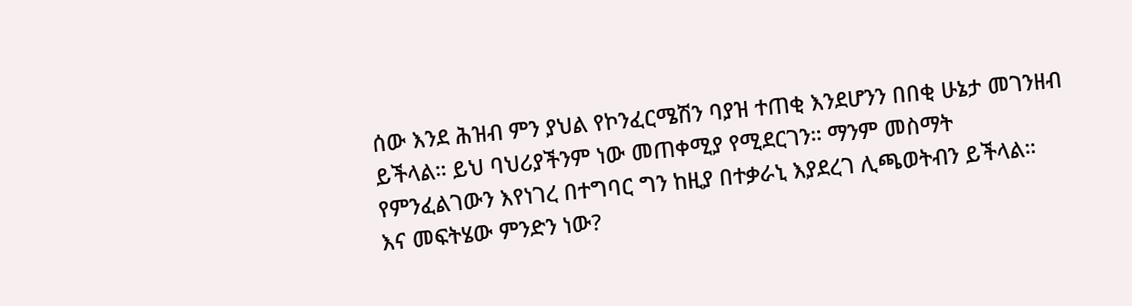ሰው እንደ ሕዝብ ምን ያህል የኮንፈርሜሽን ባያዝ ተጠቂ እንደሆንን በበቂ ሁኔታ መገንዘብ ይችላል። ይህ ባህሪያችንም ነው መጠቀሚያ የሚደርገን። ማንም መስማት የምንፈልገውን እየነገረ በተግባር ግን ከዚያ በተቃራኒ እያደረገ ሊጫወትብን ይችላል።
እና መፍትሄው ምንድን ነው?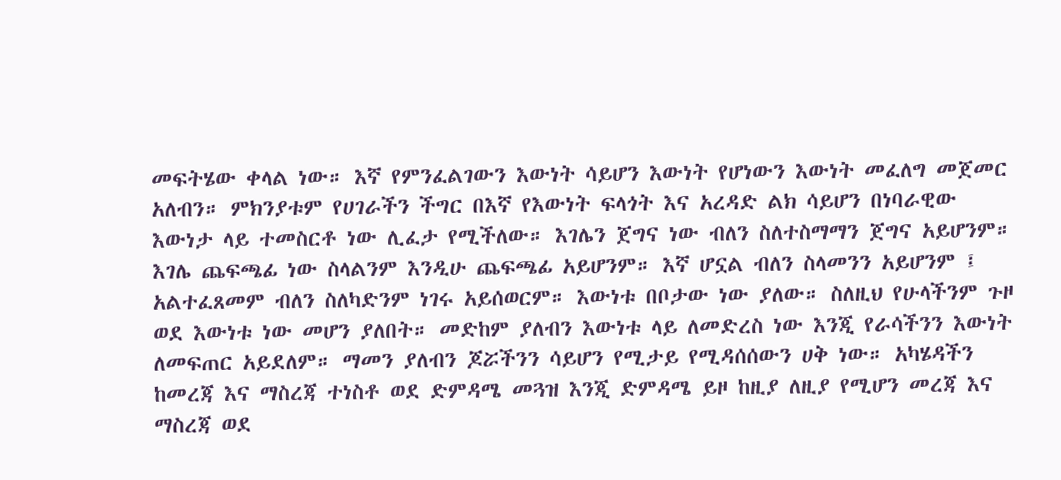መፍትሄው ቀላል ነው። እኛ የምንፈልገውን እውነት ሳይሆን እውነት የሆነውን እውነት መፈለግ መጀመር አለብን። ምክንያቱም የሀገራችን ችግር በእኛ የእውነት ፍላጎት እና አረዳድ ልክ ሳይሆን በነባራዊው እውነታ ላይ ተመስርቶ ነው ሊፈታ የሚችለው። እገሌን ጀግና ነው ብለን ስለተስማማን ጀግና አይሆንም። እገሌ ጨፍጫፊ ነው ስላልንም እንዲሁ ጨፍጫፊ አይሆንም። እኛ ሆኗል ብለን ስላመንን አይሆንም ፤ አልተፈጸመም ብለን ስለካድንም ነገሩ አይሰወርም። እውነቱ በቦታው ነው ያለው። ስለዚህ የሁላችንም ጉዞ ወደ እውነቱ ነው መሆን ያለበት። መድከም ያለብን እውነቱ ላይ ለመድረስ ነው እንጂ የራሳችንን እውነት ለመፍጠር አይደለም። ማመን ያለብን ጆሯችንን ሳይሆን የሚታይ የሚዳሰሰውን ሀቅ ነው። አካሄዳችን ከመረጃ እና ማስረጃ ተነስቶ ወደ ድምዳሜ መጓዝ እንጂ ድምዳሜ ይዞ ከዚያ ለዚያ የሚሆን መረጃ እና ማስረጃ ወደ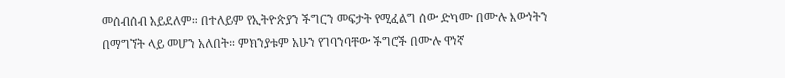መሰብሰብ አይደለም። በተለይም የኢትዮጵያን ችግርን መፍታት የሚፈልግ ሰው ድካሙ በሙሉ እውነትን በማግኘት ላይ መሆን አለበት። ምክንያቱም አሁን የገባንባቸው ችግሮች በሙሉ ዋነኛ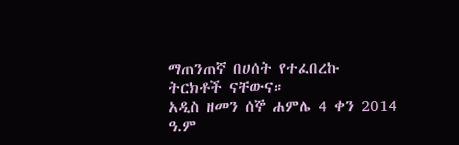ማጠንጠኛ በሀሰት የተፈበረኩ ትርክቶች ናቸውና።
አዲስ ዘመን ሰኞ ሐምሌ 4 ቀን 2014 ዓ.ም